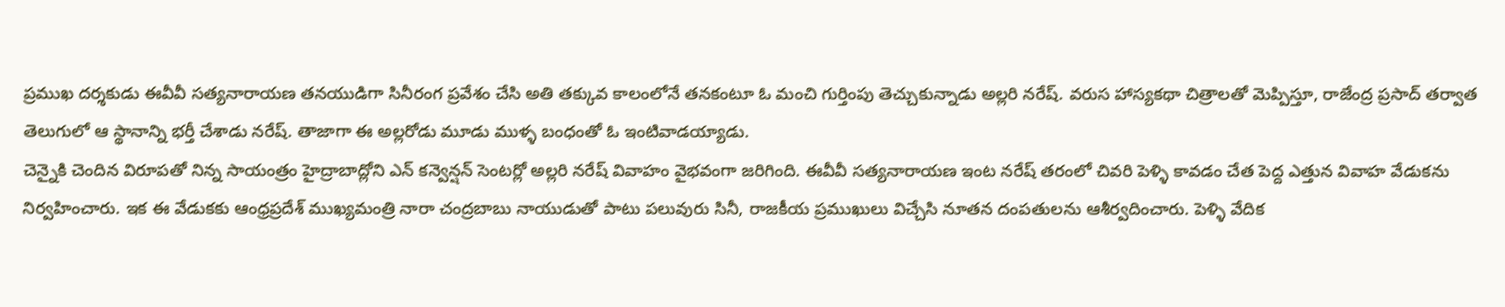ప్రముఖ దర్శకుడు ఈవీవీ సత్యనారాయణ తనయుడిగా సినీరంగ ప్రవేశం చేసి అతి తక్కువ కాలంలోనే తనకంటూ ఓ మంచి గుర్తింపు తెచ్చుకున్నాడు అల్లరి నరేష్. వరుస హాస్యకథా చిత్రాలతో మెప్పిస్తూ, రాజేంద్ర ప్రసాద్ తర్వాత తెలుగులో ఆ స్థానాన్ని భర్తీ చేశాడు నరేష్. తాజాగా ఈ అల్లరోడు మూడు ముళ్ళ బంధంతో ఓ ఇంటివాడయ్యాడు.
చెన్నైకి చెందిన విరూపతో నిన్న సాయంత్రం హైద్రాబాద్లోని ఎన్ కన్వెన్షన్ సెంటర్లో అల్లరి నరేష్ వివాహం వైభవంగా జరిగింది. ఈవీవీ సత్యనారాయణ ఇంట నరేష్ తరంలో చివరి పెళ్ళి కావడం చేత పెద్ద ఎత్తున వివాహ వేడుకను నిర్వహించారు. ఇక ఈ వేడుకకు ఆంధ్రప్రదేశ్ ముఖ్యమంత్రి నారా చంద్రబాబు నాయుడుతో పాటు పలువురు సినీ, రాజకీయ ప్రముఖులు విచ్చేసి నూతన దంపతులను ఆశీర్వదించారు. పెళ్ళి వేదిక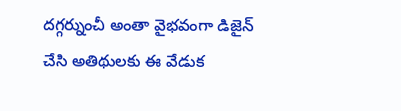దగ్గర్నుంచీ అంతా వైభవంగా డిజైన్ చేసి అతిథులకు ఈ వేడుక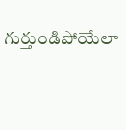గుర్తుండిపోయేలా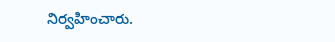నిర్వహించారు.